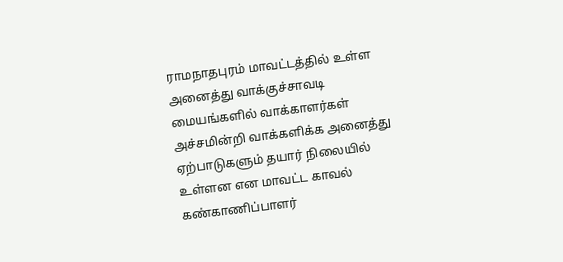ராமநாதபுரம் மாவட்டத்தில் உள்ள அனைத்து வாக்குச்சாவடி மையங்களில் வாக்காளர்கள் அச்சமின்றி வாக்களிக்க அனைத்து ஏற்பாடுகளும் தயார் நிலையில் உள்ளன என மாவட்ட காவல் கண்காணிப்பாளர்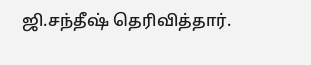ஜி.சந்தீஷ் தெரிவித்தார்.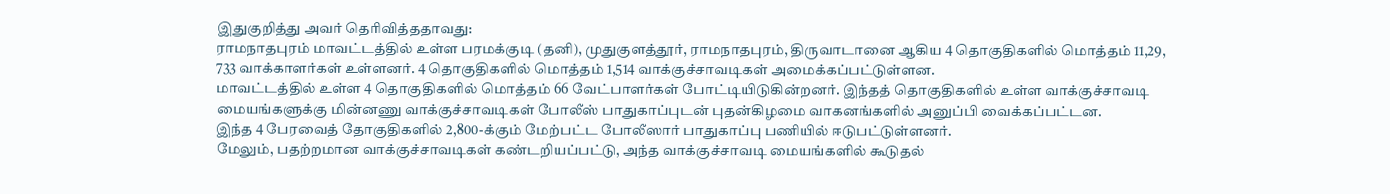இதுகுறித்து அவர் தெரிவித்ததாவது:
ராமநாதபுரம் மாவட்டத்தில் உள்ள பரமக்குடி (தனி), முதுகுளத்தூர், ராமநாதபுரம், திருவாடானை ஆகிய 4 தொகுதிகளில் மொத்தம் 11,29, 733 வாக்காளர்கள் உள்ளனர். 4 தொகுதிகளில் மொத்தம் 1,514 வாக்குச்சாவடிகள் அமைக்கப்பட்டுள்ளன.
மாவட்டத்தில் உள்ள 4 தொகுதிகளில் மொத்தம் 66 வேட்பாளர்கள் போட்டியிடுகின்றனர். இந்தத் தொகுதிகளில் உள்ள வாக்குச்சாவடி மையங்களுக்கு மின்னணு வாக்குச்சாவடிகள் போலீஸ் பாதுகாப்புடன் புதன்கிழமை வாகனங்களில் அனுப்பி வைக்கப்பட்டன.
இந்த 4 பேரவைத் தோகுதிகளில் 2,800-க்கும் மேற்பட்ட போலீஸார் பாதுகாப்பு பணியில் ஈடுபட்டுள்ளனர்.
மேலும், பதற்றமான வாக்குச்சாவடிகள் கண்டறியப்பட்டு, அந்த வாக்குச்சாவடி மையங்களில் கூடுதல்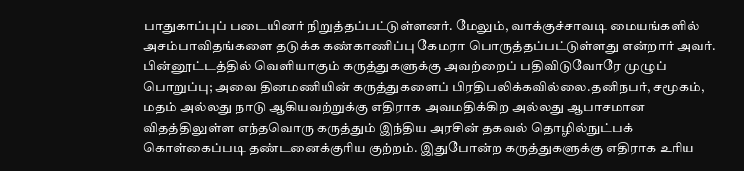பாதுகாப்புப் படையினர் நிறுத்தப்பட்டுள்ளனர். மேலும், வாக்குச்சாவடி மையங்களில் அசம்பாவிதங்களை தடுக்க கண்காணிப்பு கேமரா பொருத்தப்பட்டுள்ளது என்றார் அவர்.
பின்னூட்டத்தில் வெளியாகும் கருத்துகளுக்கு அவற்றைப் பதிவிடுவோரே முழுப் பொறுப்பு; அவை தினமணியின் கருத்துகளைப் பிரதிபலிக்கவில்லை.தனிநபர், சமூகம், மதம் அல்லது நாடு ஆகியவற்றுக்கு எதிராக அவமதிக்கிற அல்லது ஆபாசமான விதத்திலுள்ள எந்தவொரு கருத்தும் இந்திய அரசின் தகவல் தொழில்நுட்பக் கொள்கைப்படி தண்டனைக்குரிய குற்றம். இதுபோன்ற கருத்துகளுக்கு எதிராக உரிய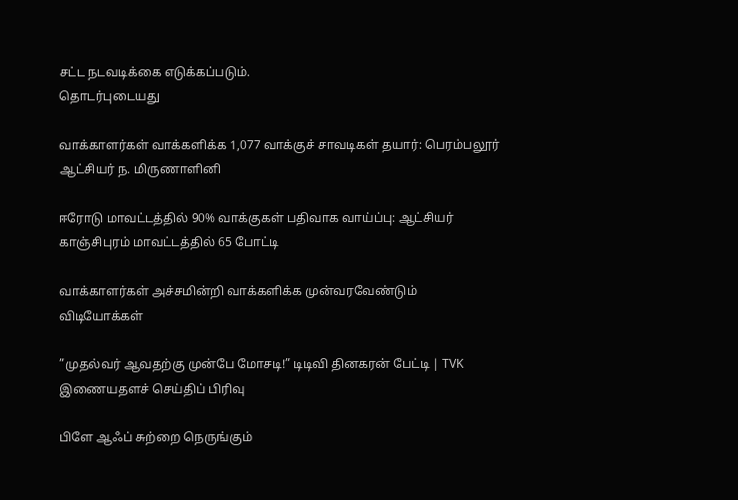சட்ட நடவடிக்கை எடுக்கப்படும்.
தொடர்புடையது

வாக்காளர்கள் வாக்களிக்க 1,077 வாக்குச் சாவடிகள் தயார்: பெரம்பலூர் ஆட்சியர் ந. மிருணாளினி

ஈரோடு மாவட்டத்தில் 90% வாக்குகள் பதிவாக வாய்ப்பு: ஆட்சியர்
காஞ்சிபுரம் மாவட்டத்தில் 65 போட்டி

வாக்காளர்கள் அச்சமின்றி வாக்களிக்க முன்வரவேண்டும்
விடியோக்கள்

”முதல்வர் ஆவதற்கு முன்பே மோசடி!” டிடிவி தினகரன் பேட்டி | TVK
இணையதளச் செய்திப் பிரிவு

பிளே ஆஃப் சுற்றை நெருங்கும்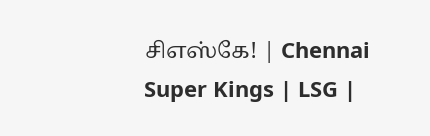சிஎஸ்கே! | Chennai Super Kings | LSG |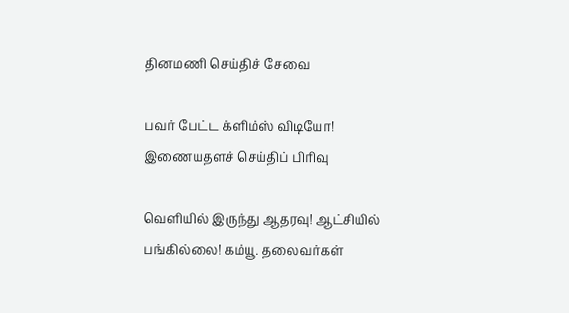தினமணி செய்திச் சேவை

பவர் பேட்ட க்ளிம்ஸ் விடியோ!
இணையதளச் செய்திப் பிரிவு

வெளியில் இருந்து ஆதரவு! ஆட்சியில் பங்கில்லை! கம்யூ. தலைவர்கள்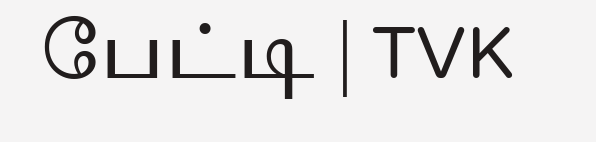பேட்டி | TVK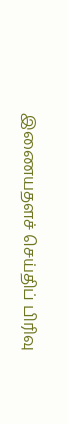இணையதளச் செய்திப் பிரிவு